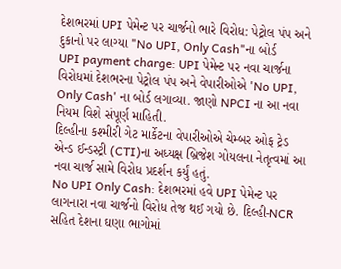દેશભરમાં UPI પેમેન્ટ પર ચાર્જનો ભારે વિરોધ: પેટ્રોલ પંપ અને દુકાનો પર લાગ્યા "No UPI, Only Cash"ના બોર્ડ
UPI payment charge: UPI પેમેન્ટ પર નવા ચાર્જના વિરોધમાં દેશભરના પેટ્રોલ પંપ અને વેપારીઓએ 'No UPI, Only Cash' ના બોર્ડ લગાવ્યા. જાણો NPCI ના આ નવા નિયમ વિશે સંપૂર્ણ માહિતી.
દિલ્હીના કશ્મીરી ગેટ માર્કેટના વેપારીઓએ ચેમ્બર ઓફ ટ્રેડ એન્ડ ઈન્ડસ્ટ્રી (CTI)ના અધ્યક્ષ બ્રિજેશ ગોયલના નેતૃત્વમાં આ નવા ચાર્જ સામે વિરોધ પ્રદર્શન કર્યું હતું.
No UPI Only Cash: દેશભરમાં હવે UPI પેમેન્ટ પર લાગનારા નવા ચાર્જનો વિરોધ તેજ થઈ ગયો છે. દિલ્હી-NCR સહિત દેશના ઘણા ભાગોમાં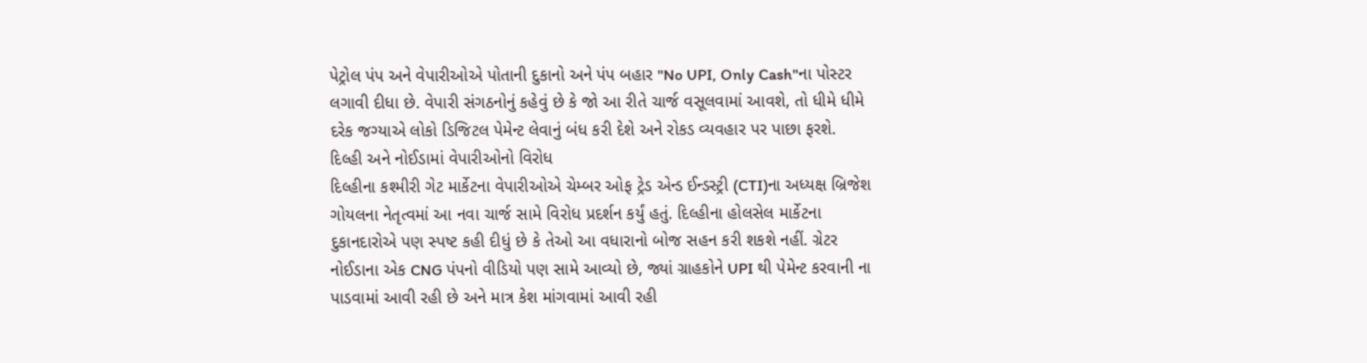પેટ્રોલ પંપ અને વેપારીઓએ પોતાની દુકાનો અને પંપ બહાર "No UPI, Only Cash"ના પોસ્ટર લગાવી દીધા છે. વેપારી સંગઠનોનું કહેવું છે કે જો આ રીતે ચાર્જ વસૂલવામાં આવશે, તો ધીમે ધીમે દરેક જગ્યાએ લોકો ડિજિટલ પેમેન્ટ લેવાનું બંધ કરી દેશે અને રોકડ વ્યવહાર પર પાછા ફરશે.
દિલ્હી અને નોઈડામાં વેપારીઓનો વિરોધ
દિલ્હીના કશ્મીરી ગેટ માર્કેટના વેપારીઓએ ચેમ્બર ઓફ ટ્રેડ એન્ડ ઈન્ડસ્ટ્રી (CTI)ના અધ્યક્ષ બ્રિજેશ ગોયલના નેતૃત્વમાં આ નવા ચાર્જ સામે વિરોધ પ્રદર્શન કર્યું હતું. દિલ્હીના હોલસેલ માર્કેટના દુકાનદારોએ પણ સ્પષ્ટ કહી દીધું છે કે તેઓ આ વધારાનો બોજ સહન કરી શકશે નહીં. ગ્રેટર નોઈડાના એક CNG પંપનો વીડિયો પણ સામે આવ્યો છે, જ્યાં ગ્રાહકોને UPI થી પેમેન્ટ કરવાની ના પાડવામાં આવી રહી છે અને માત્ર કેશ માંગવામાં આવી રહી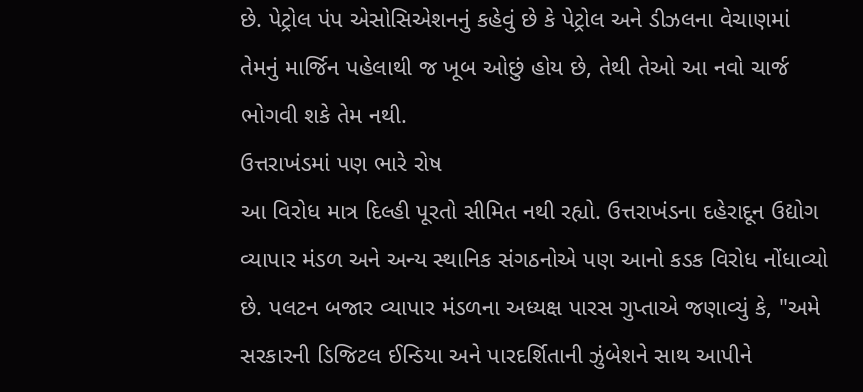છે. પેટ્રોલ પંપ એસોસિએશનનું કહેવું છે કે પેટ્રોલ અને ડીઝલના વેચાણમાં તેમનું માર્જિન પહેલાથી જ ખૂબ ઓછું હોય છે, તેથી તેઓ આ નવો ચાર્જ ભોગવી શકે તેમ નથી.
ઉત્તરાખંડમાં પણ ભારે રોષ
આ વિરોધ માત્ર દિલ્હી પૂરતો સીમિત નથી રહ્યો. ઉત્તરાખંડના દહેરાદૂન ઉદ્યોગ વ્યાપાર મંડળ અને અન્ય સ્થાનિક સંગઠનોએ પણ આનો કડક વિરોધ નોંધાવ્યો છે. પલટન બજાર વ્યાપાર મંડળના અધ્યક્ષ પારસ ગુપ્તાએ જણાવ્યું કે, "અમે સરકારની ડિજિટલ ઈન્ડિયા અને પારદર્શિતાની ઝુંબેશને સાથ આપીને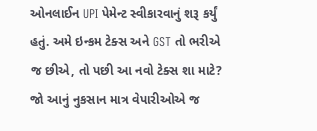ઓનલાઈન UPI પેમેન્ટ સ્વીકારવાનું શરૂ કર્યું હતું. અમે ઇન્કમ ટેક્સ અને GST તો ભરીએ જ છીએ, તો પછી આ નવો ટેક્સ શા માટે? જો આનું નુકસાન માત્ર વેપારીઓએ જ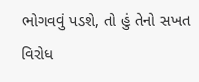ભોગવવું પડશે, તો હું તેનો સખત વિરોધ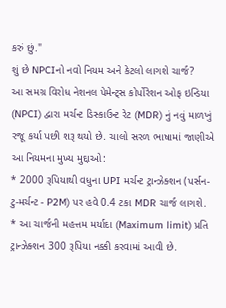કરું છું."
શું છે NPCIનો નવો નિયમ અને કેટલો લાગશે ચાર્જ?
આ સમગ્ર વિરોધ નેશનલ પેમેન્ટ્સ કોર્પોરેશન ઓફ ઇન્ડિયા (NPCI) દ્વારા મર્ચન્ટ ડિસ્કાઉન્ટ રેટ (MDR) નું નવું માળખું રજૂ કર્યા પછી શરૂ થયો છે. ચાલો સરળ ભાષામાં જાણીએ આ નિયમના મુખ્ય મુદ્દાઓ:
* 2000 રૂપિયાથી વધુના UPI મર્ચન્ટ ટ્રાન્ઝેક્શન (પર્સન-ટુ-મર્ચન્ટ - P2M) પર હવે 0.4 ટકા MDR ચાર્જ લાગશે.
* આ ચાર્જની મહત્તમ મર્યાદા (Maximum limit) પ્રતિ ટ્રાન્ઝેક્શન 300 રૂપિયા નક્કી કરવામાં આવી છે.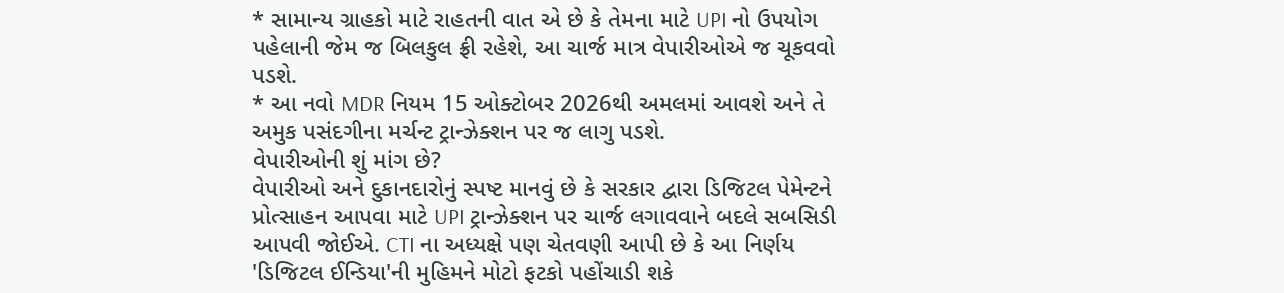* સામાન્ય ગ્રાહકો માટે રાહતની વાત એ છે કે તેમના માટે UPI નો ઉપયોગ પહેલાની જેમ જ બિલકુલ ફ્રી રહેશે, આ ચાર્જ માત્ર વેપારીઓએ જ ચૂકવવો પડશે.
* આ નવો MDR નિયમ 15 ઓક્ટોબર 2026થી અમલમાં આવશે અને તે અમુક પસંદગીના મર્ચન્ટ ટ્રાન્ઝેક્શન પર જ લાગુ પડશે.
વેપારીઓની શું માંગ છે?
વેપારીઓ અને દુકાનદારોનું સ્પષ્ટ માનવું છે કે સરકાર દ્વારા ડિજિટલ પેમેન્ટને પ્રોત્સાહન આપવા માટે UPI ટ્રાન્ઝેક્શન પર ચાર્જ લગાવવાને બદલે સબસિડી આપવી જોઈએ. CTI ના અધ્યક્ષે પણ ચેતવણી આપી છે કે આ નિર્ણય 'ડિજિટલ ઈન્ડિયા'ની મુહિમને મોટો ફટકો પહોંચાડી શકે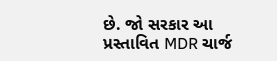છે. જો સરકાર આ પ્રસ્તાવિત MDR ચાર્જ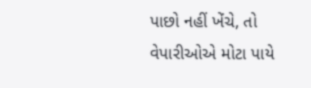પાછો નહીં ખેંચે, તો વેપારીઓએ મોટા પાયે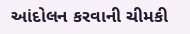આંદોલન કરવાની ચીમકી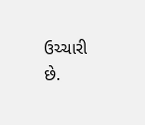ઉચ્ચારી છે.